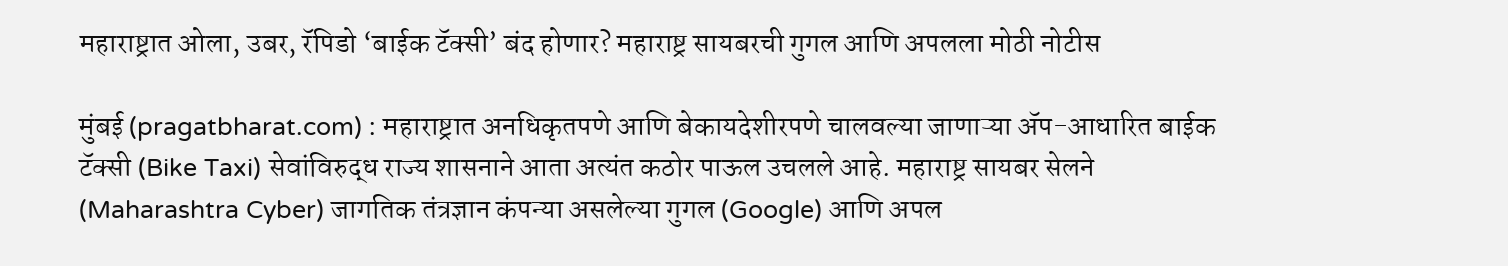महाराष्ट्रात ओला, उबर, रॅपिडो ‘बाईक टॅक्सी’ बंद होणार? महाराष्ट्र सायबरची गुगल आणि अपलला मोठी नोटीस

मुंबई (pragatbharat.com) : महाराष्ट्रात अनधिकृतपणे आणि बेकायदेशीरपणे चालवल्या जाणाऱ्या ॲप-आधारित बाईक टॅक्सी (Bike Taxi) सेवांविरुद्ध राज्य शासनाने आता अत्यंत कठोर पाऊल उचलले आहे. महाराष्ट्र सायबर सेलने (Maharashtra Cyber) जागतिक तंत्रज्ञान कंपन्या असलेल्या गुगल (Google) आणि अपल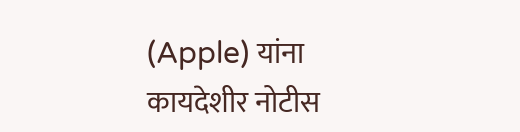(Apple) यांना कायदेशीर नोटीस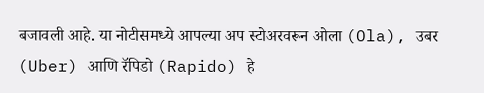बजावली आहे. या नोटीसमध्ये आपल्या अप स्टोअरवरून ओला (Ola), उबर (Uber) आणि रॅपिडो (Rapido) हे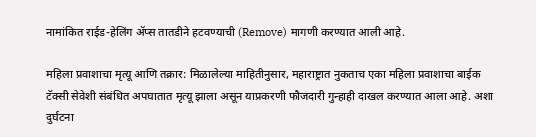नामांकित राईड-हेलिंग ॲप्स तातडीने हटवण्याची (Remove) मागणी करण्यात आली आहे.

महिला प्रवाशाचा मृत्यू आणि तक्रार: मिळालेल्या माहितीनुसार, महाराष्ट्रात नुकताच एका महिला प्रवाशाचा बाईक टॅक्सी सेवेशी संबंधित अपघातात मृत्यू झाला असून याप्रकरणी फौजदारी गुन्हाही दाखल करण्यात आला आहे. अशा दुर्घटना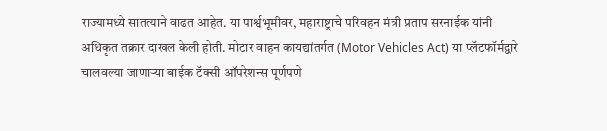राज्यामध्ये सातत्याने वाढत आहेत. या पार्श्वभूमीवर, महाराष्ट्राचे परिवहन मंत्री प्रताप सरनाईक यांनी अधिकृत तक्रार दाखल केली होती. मोटार वाहन कायद्यांतर्गत (Motor Vehicles Act) या प्लॅटफॉर्मद्वारे चालवल्या जाणाऱ्या बाईक टॅक्सी ऑपरेशन्स पूर्णपणे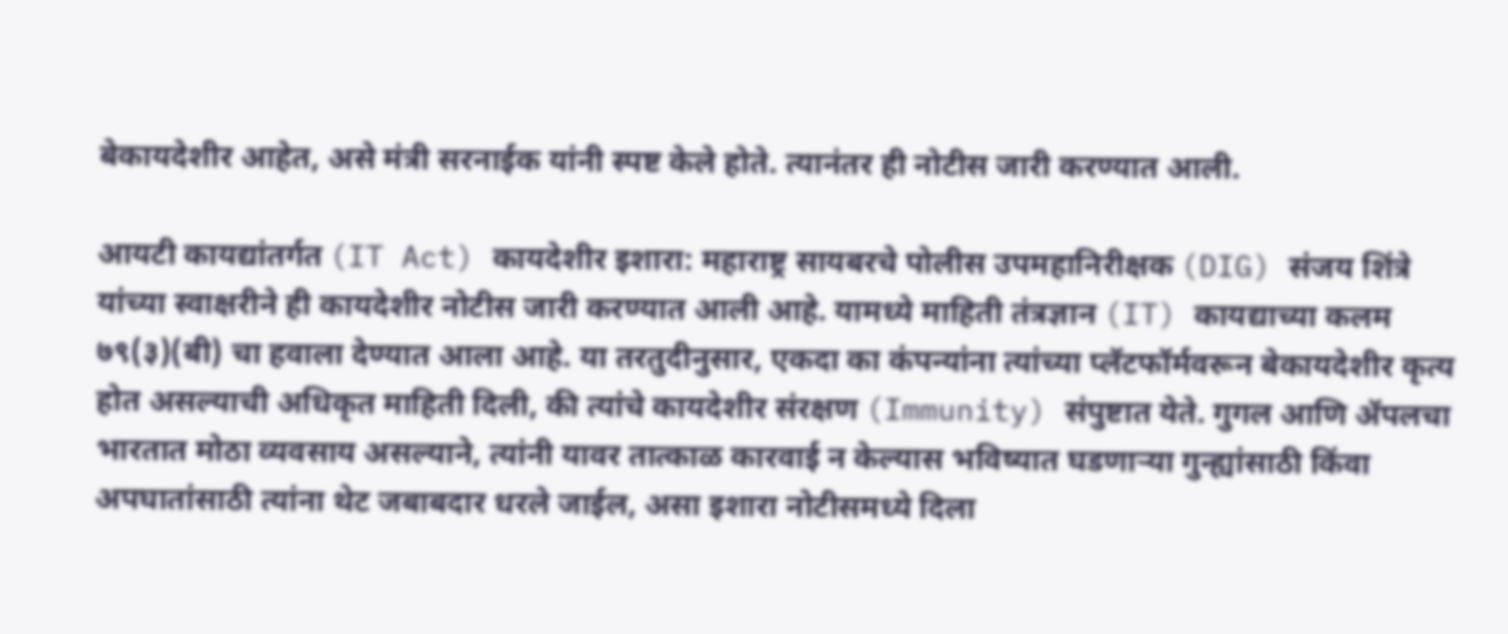बेकायदेशीर आहेत, असे मंत्री सरनाईक यांनी स्पष्ट केले होते. त्यानंतर ही नोटीस जारी करण्यात आली.

आयटी कायद्यांतर्गत (IT Act) कायदेशीर इशारा: महाराष्ट्र सायबरचे पोलीस उपमहानिरीक्षक (DIG) संजय शिंत्रे यांच्या स्वाक्षरीने ही कायदेशीर नोटीस जारी करण्यात आली आहे. यामध्ये माहिती तंत्रज्ञान (IT) कायद्याच्या कलम ७९(३)(बी) चा हवाला देण्यात आला आहे. या तरतुदीनुसार, एकदा का कंपन्यांना त्यांच्या प्लॅटफॉर्मवरून बेकायदेशीर कृत्य होत असल्याची अधिकृत माहिती दिली, की त्यांचे कायदेशीर संरक्षण (Immunity) संपुष्टात येते. गुगल आणि ॲपलचा भारतात मोठा व्यवसाय असल्याने, त्यांनी यावर तात्काळ कारवाई न केल्यास भविष्यात घडणाऱ्या गुन्ह्यांसाठी किंवा अपघातांसाठी त्यांना थेट जबाबदार धरले जाईल, असा इशारा नोटीसमध्ये दिला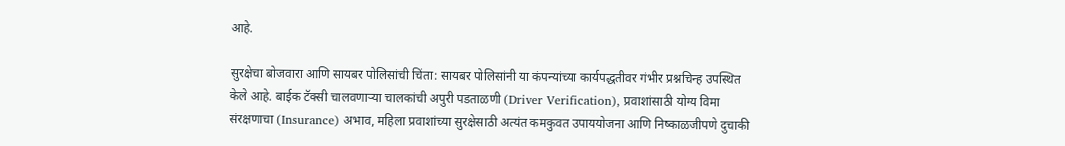आहे.

सुरक्षेचा बोजवारा आणि सायबर पोलिसांची चिंता: सायबर पोलिसांनी या कंपन्यांच्या कार्यपद्धतीवर गंभीर प्रश्नचिन्ह उपस्थित केले आहे. बाईक टॅक्सी चालवणाऱ्या चालकांची अपुरी पडताळणी (Driver Verification), प्रवाशांसाठी योग्य विमा संरक्षणाचा (Insurance) अभाव, महिला प्रवाशांच्या सुरक्षेसाठी अत्यंत कमकुवत उपाययोजना आणि निष्काळजीपणे दुचाकी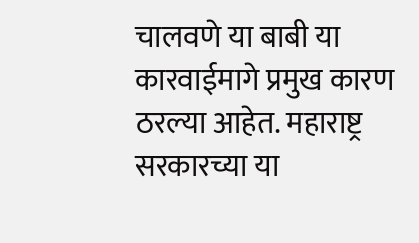चालवणे या बाबी या कारवाईमागे प्रमुख कारण ठरल्या आहेत. महाराष्ट्र सरकारच्या या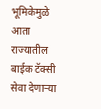भूमिकेमुळे आता राज्यातील बाईक टॅक्सी सेवा देणाऱ्या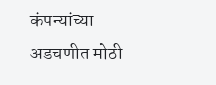कंपन्यांच्या अडचणीत मोठी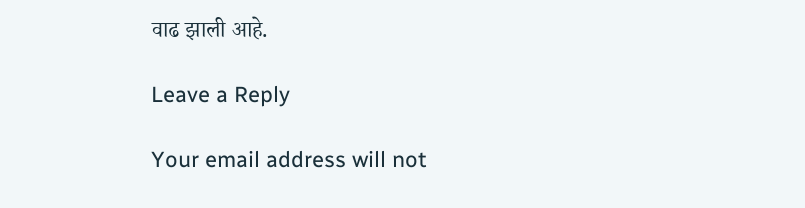वाढ झाली आहे.

Leave a Reply

Your email address will not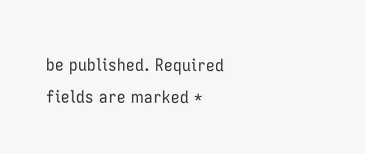be published. Required fields are marked *